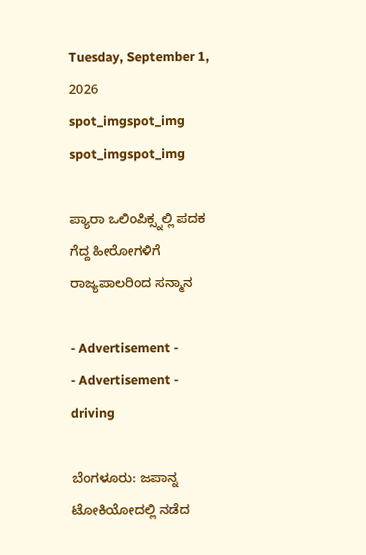Tuesday, September 1, 2026
spot_imgspot_img
spot_imgspot_img

ಪ್ಯಾರಾ ಒಲಿಂಪಿಕ್ಸ್ನಲ್ಲಿ ಪದಕ ಗೆದ್ದ ಹೀರೋಗಳಿಗೆ ರಾಜ್ಯಪಾಲರಿಂದ ಸನ್ಮಾನ

- Advertisement -
- Advertisement -
driving

ಬೆಂಗಳೂರು: ಜಪಾನ್ನ ಟೋಕಿಯೋದಲ್ಲಿ ನಡೆದ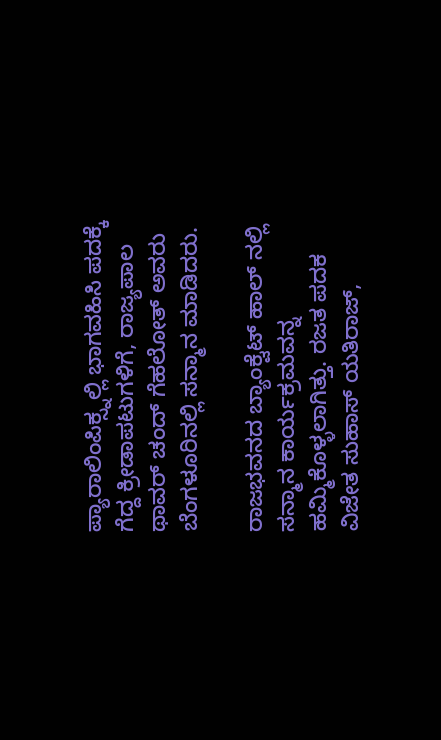ಪ್ಯಾರಾಲಿಂಪಿಕ್ಸ್ನಲ್ಲಿ ಭಾಗವಹಿಸಿ ಪದಕ್ಕೆ ಗೆದ್ದ ಕ್ರೀಡಾಪಟುಗಳಿಗೆ, ರಾಜ್ಯಪಾಲ ಥಾವರ್ ಚಂದ್ ಗೆಹಲೋತ್ ಅವರು ಬೆಂಗಳೂರಿನಲ್ಲಿ ಸನ್ಮಾನ ಮಾಡಿದರು.

ರಾಜಭವನದ ಬ್ಯಾಂಕ್ವೆಟ್ ಹಾಲ್ ನಲ್ಲಿ ಸನ್ಮಾನ ಕಾರ್ಯಕ್ರಮವನ್ನ ಹಮ್ಮಿಕೊಳ್ಳಲಾಗಿತ್ತು. ರಜತ ಪದಕ ವಿಜೇತ ಸುಹಾಸ್ ಯತಿರಾಜ್,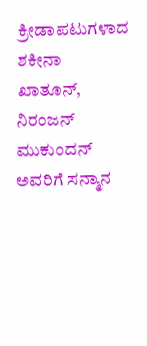ಕ್ರೀಡಾಪಟುಗಳಾದ ಶಕೀನಾ ಖಾತೂನ್, ನಿರಂಜನ್ ಮುಕುಂದನ್ ಅವರಿಗೆ ಸನ್ಮಾನ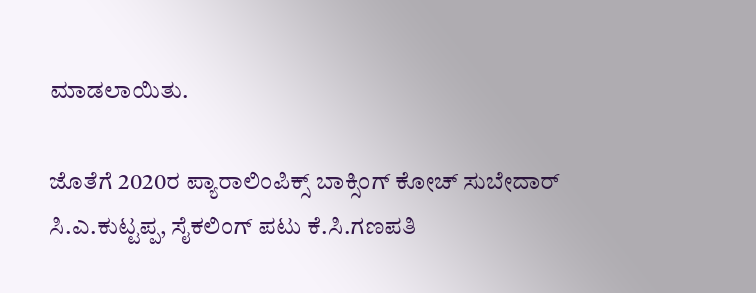ಮಾಡಲಾಯಿತು.

ಜೊತೆಗೆ 2020ರ ಪ್ಯಾರಾಲಿಂಪಿಕ್ಸ್ ಬಾಕ್ಸಿಂಗ್ ಕೋಚ್ ಸುಬೇದಾರ್ ಸಿ.ಎ.ಕುಟ್ಟಪ್ಪ, ಸೈಕಲಿಂಗ್ ಪಟು ಕೆ.ಸಿ.ಗಣಪತಿ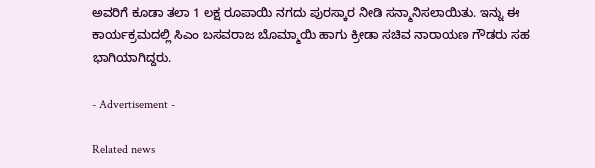ಅವರಿಗೆ ಕೂಡಾ ತಲಾ 1 ಲಕ್ಷ ರೂಪಾಯಿ ನಗದು ಪುರಸ್ಕಾರ ನೀಡಿ ಸನ್ಮಾನಿಸಲಾಯಿತು. ಇನ್ನು ಈ ಕಾರ್ಯಕ್ರಮದಲ್ಲಿ ಸಿಎಂ ಬಸವರಾಜ ಬೊಮ್ಮಾಯಿ ಹಾಗು ಕ್ರೀಡಾ ಸಚಿವ ನಾರಾಯಣ ಗೌಡರು ಸಹ ಭಾಗಿಯಾಗಿದ್ದರು.

- Advertisement -

Related news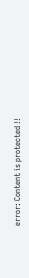error: Content is protected !!